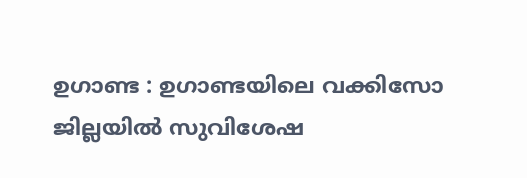ഉഗാണ്ട : ഉഗാണ്ടയിലെ വക്കിസോ ജില്ലയിൽ സുവിശേഷ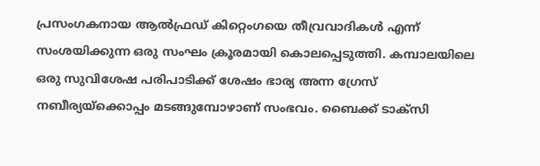പ്രസംഗകനായ ആൽഫ്രഡ് കിറ്റെംഗയെ തീവ്രവാദികൾ എന്ന് സംശയിക്കുന്ന ഒരു സംഘം ക്രൂരമായി കൊലപ്പെടുത്തി. കമ്പാലയിലെ ഒരു സുവിശേഷ പരിപാടിക്ക് ശേഷം ഭാര്യ അന്ന ഗ്രേസ് നബീര്യയ്ക്കൊപ്പം മടങ്ങുമ്പോഴാണ് സംഭവം. ബൈക്ക് ടാക്സി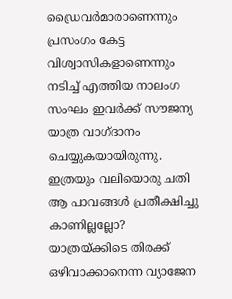ഡ്രൈവർമാരാണെന്നും പ്രസംഗം കേട്ട വിശ്വാസികളാണെന്നും നടിച്ച് എത്തിയ നാലംഗ സംഘം ഇവർക്ക് സൗജന്യ യാത്ര വാഗ്ദാനം ചെയ്യുകയായിരുന്നു. ഇത്രയും വലിയൊരു ചതി ആ പാവങ്ങൾ പ്രതീക്ഷിച്ചു കാണില്ലല്ലോ?
യാത്രയ്ക്കിടെ തിരക്ക് ഒഴിവാക്കാനെന്ന വ്യാജേന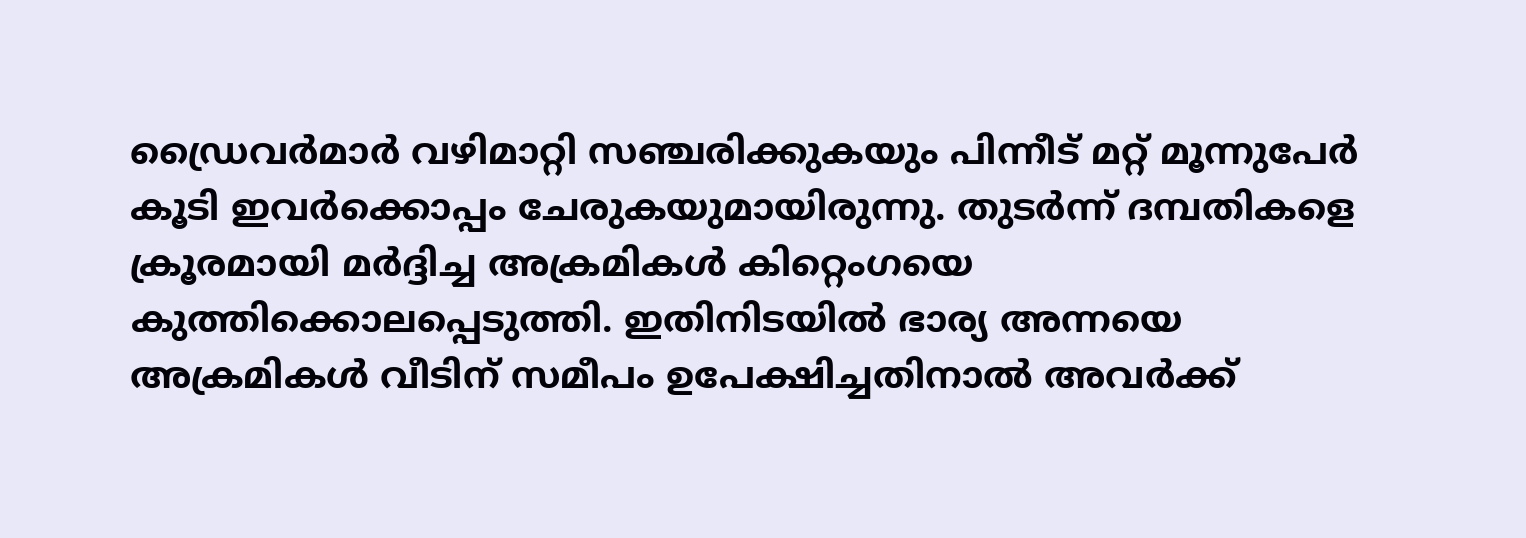ഡ്രൈവർമാർ വഴിമാറ്റി സഞ്ചരിക്കുകയും പിന്നീട് മറ്റ് മൂന്നുപേർ കൂടി ഇവർക്കൊപ്പം ചേരുകയുമായിരുന്നു. തുടർന്ന് ദമ്പതികളെ ക്രൂരമായി മർദ്ദിച്ച അക്രമികൾ കിറ്റെംഗയെ കുത്തിക്കൊലപ്പെടുത്തി. ഇതിനിടയിൽ ഭാര്യ അന്നയെ അക്രമികൾ വീടിന് സമീപം ഉപേക്ഷിച്ചതിനാൽ അവർക്ക്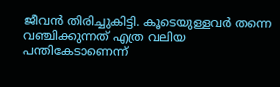ജീവൻ തിരിച്ചുകിട്ടി. കൂടെയുള്ളവർ തന്നെ വഞ്ചിക്കുന്നത് എത്ര വലിയ പന്തികേടാണെന്ന്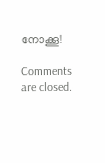നോക്കൂ!

Comments are closed.